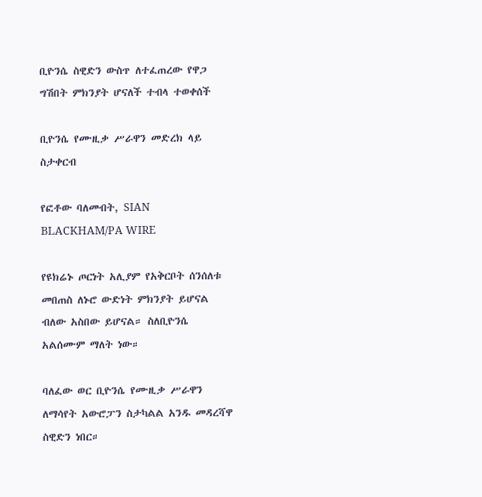ቢዮንሴ ስዊድን ውስጥ ለተፈጠረው የዋጋ ግሽበት ምክንያት ሆናለች ተብላ ተወቀሰች

ቢዮንሴ የሙዚቃ ሥራዋን መድረክ ላይ ስታቀርብ

የፎቶው ባለመብት, SIAN BLACKHAM/PA WIRE

የዩክሬኑ ጦርነት አሊያም የአቅርቦት ሰንሰለቱ መበጠስ ለኑሮ ውድነት ምክንያት ይሆናል ብለው አስበው ይሆናል። ስለቢዮንሴ አልሰሙም ማለት ነው።

ባለፈው ወር ቢዮንሴ የሙዚቃ ሥራዋን ለማሳየት አውሮፓን ስታካልል አንዱ መዳረሻዋ ስዊድን ነበር።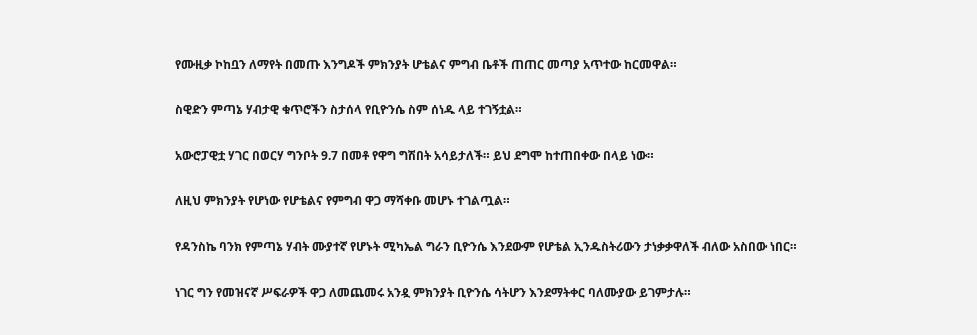የሙዚቃ ኮከቧን ለማየት በመጡ እንግዶች ምክንያት ሆቴልና ምግብ ቤቶች ጠጠር መጣያ አጥተው ከርመዋል።

ስዊድን ምጣኔ ሃብታዊ ቁጥሮችን ስታሰላ የቢዮንሴ ስም ሰነዱ ላይ ተገኝቷል።

አውሮፓዊቷ ሃገር በወርሃ ግንቦት 9.7 በመቶ የዋግ ግሽበት አሳይታለች። ይህ ደግሞ ከተጠበቀው በላይ ነው።

ለዚህ ምክንያት የሆነው የሆቴልና የምግብ ዋጋ ማሻቀቡ መሆኑ ተገልጧል።

የዳንስኬ ባንክ የምጣኔ ሃብት ሙያተኛ የሆኑት ሚካኤል ግራን ቢዮንሴ እንደውም የሆቴል ኢንዱስትሪውን ታነቃቃዋለች ብለው አስበው ነበር።

ነገር ግን የመዝናኛ ሥፍራዎች ዋጋ ለመጨመሩ አንዷ ምክንያት ቢዮንሴ ሳትሆን እንደማትቀር ባለሙያው ይገምታሉ።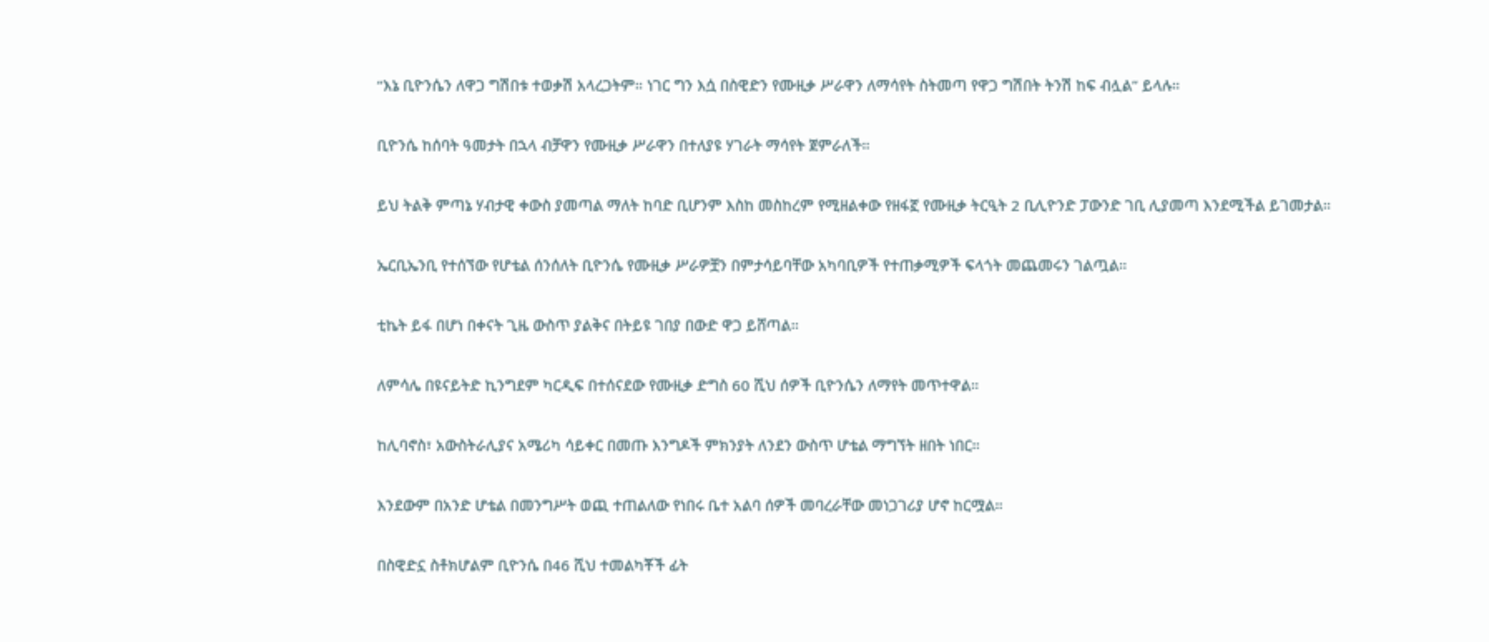“እኔ ቢዮንሴን ለዋጋ ግሽበቱ ተወቃሽ አላረጋትም። ነገር ግን እሷ በስዊድን የሙዚቃ ሥራዋን ለማሳየት ስትመጣ የዋጋ ግሽበት ትንሽ ከፍ ብሏል” ይላሉ።

ቢዮንሴ ከሰባት ዓመታት በኋላ ብቻዋን የሙዚቃ ሥራዋን በተለያዩ ሃገራት ማሳየት ጀምራለች።

ይህ ትልቅ ምጣኔ ሃብታዊ ቀውስ ያመጣል ማለት ከባድ ቢሆንም እስከ መስከረም የሚዘልቀው የዘፋኟ የሙዚቃ ትርዒት 2 ቢሊዮንድ ፓውንድ ገቢ ሊያመጣ እንደሚችል ይገመታል።

ኤርቢኤንቢ የተሰኘው የሆቴል ሰንሰለት ቢዮንሴ የሙዚቃ ሥራዎቿን በምታሳይባቸው አካባቢዎች የተጠቃሚዎች ፍላጎት መጨመሩን ገልጧል።

ቲኬት ይፋ በሆነ በቀናት ጊዜ ውስጥ ያልቅና በትይዩ ገበያ በውድ ዋጋ ይሸጣል።

ለምሳሌ በዩናይትድ ኪንግደም ካርዲፍ በተሰናደው የሙዚቃ ድግስ 60 ሺህ ሰዎች ቢዮንሴን ለማየት መጥተዋል።

ከሊባኖስ፣ አውስትራሊያና አሜሪካ ሳይቀር በመጡ እንግዶች ምክንያት ለንደን ውስጥ ሆቴል ማግኘት ዘበት ነበር።

እንደውም በአንድ ሆቴል በመንግሥት ወጪ ተጠልለው የነበሩ ቤተ አልባ ሰዎች መባረራቸው መነጋገሪያ ሆኖ ከርሟል።

በስዊድኗ ስቶክሆልም ቢዮንሴ በ46 ሺህ ተመልካቾች ፊት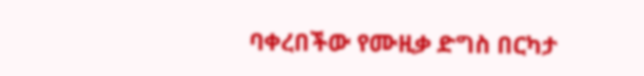ባቀረበችው የሙዚቃ ድግስ በርካታ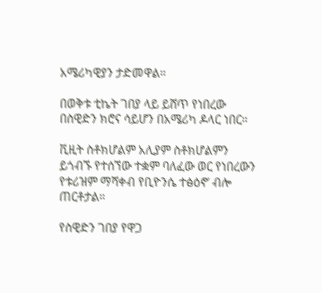አሜሪካዊያን ታድመዋል።

በወቅቱ ቲኬት ገበያ ላይ ይሸጥ የነበረው በስዊድን ክሮና ሳይሆን በአሜሪካ ዶላር ነበር።

ቪዚት ስቶክሆልም አሊያም ስቶክሆልምን ይጎብኙ የተሰኘው ተቋም ባለፈው ወር የነበረውን የቱሪዝም ማሻቀብ የቢዮንሴ ተፅዕኖ’ ብሎ ጠርቶታል።

የስዊድን ገበያ የዋጋ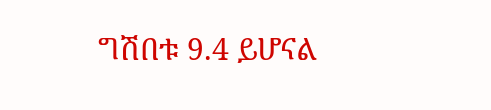ግሽበቱ 9.4 ይሆናል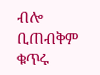ብሎ ቢጠብቅም ቁጥሩ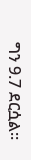ግን 9.7 ደርሷል።